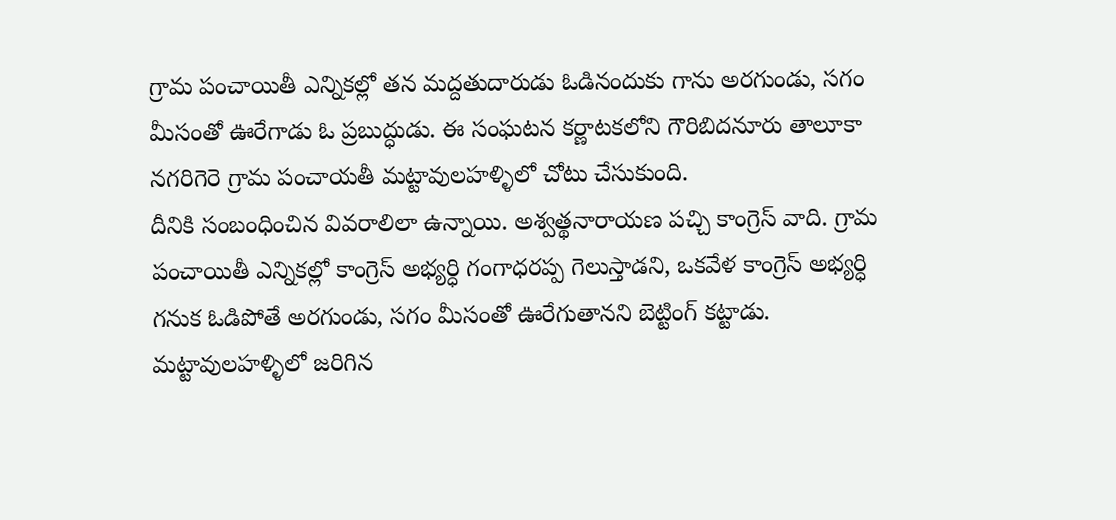గ్రామ పంచాయితీ ఎన్నికల్లో తన మద్దతుదారుడు ఓడినందుకు గాను అరగుండు, సగం మీసంతో ఊరేగాడు ఓ ప్రబుద్ధుడు. ఈ సంఘటన కర్ణాటకలోని గౌరిబిదనూరు తాలూకా నగరిగెరె గ్రామ పంచాయతీ మట్టావులహళ్ళిలో చోటు చేసుకుంది.
దీనికి సంబంధించిన వివరాలిలా ఉన్నాయి. అశ్వత్థనారాయణ పచ్చి కాంగ్రెస్ వాది. గ్రామ పంచాయితీ ఎన్నికల్లో కాంగ్రెస్ అభ్యర్ధి గంగాధరప్ప గెలుస్తాడని, ఒకవేళ కాంగ్రెస్ అభ్యర్ధి గనుక ఓడిపోతే అరగుండు, సగం మీసంతో ఊరేగుతానని బెట్టింగ్ కట్టాడు.
మట్టావులహళ్ళిలో జరిగిన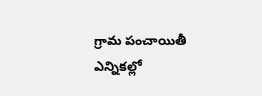గ్రామ పంచాయితీ ఎన్నికల్లో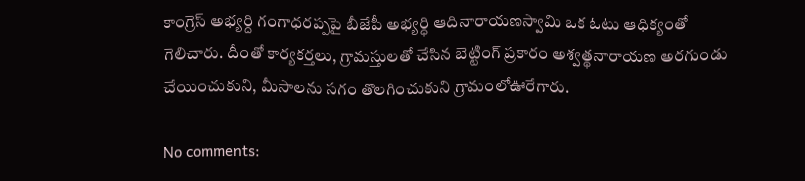కాంగ్రెస్ అభ్యర్ది గంగాధరప్పపై బీజేపీ అభ్యర్ధి ఆదినారాయణస్వామి ఒక ఓటు ఆధిక్యంతో గెలిచారు. దీంతో కార్యకర్తలు, గ్రామస్తులతో చేసిన బెట్టింగ్ ప్రకారం అశ్వత్థనారాయణ అరగుండు చేయించుకుని, మీసాలను సగం తొలగించుకుని గ్రామంలోఊరేగారు.

No comments: